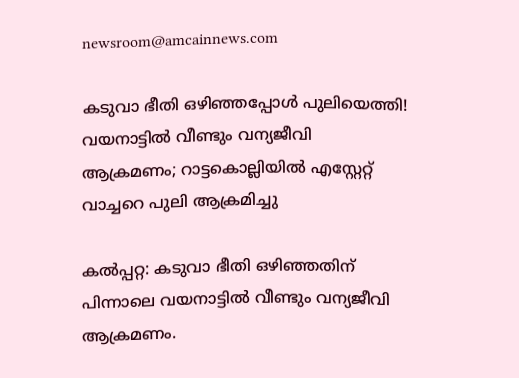newsroom@amcainnews.com

കടുവാ ഭീതി ഒഴിഞ്ഞപ്പോൾ പുലിയെത്തി! വയനാട്ടിൽ വീണ്ടും വന്യജീവി ആക്രമണം; റാട്ടകൊല്ലിയിൽ എസ്റ്റേറ്റ് വാച്ചറെ പുലി ആക്രമിച്ചു

കൽപ്പറ്റ: കടുവാ ഭീതി ഒഴിഞ്ഞതിന് പിന്നാലെ വയനാട്ടിൽ വീണ്ടും വന്യജീവി ആക്രമണം.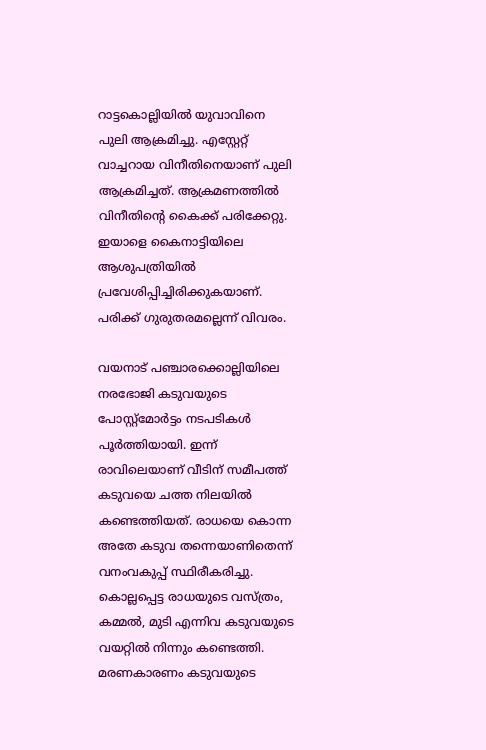റാട്ടകൊല്ലിയിൽ യുവാവിനെ പുലി ആക്രമിച്ചു. എസ്റ്റേറ്റ് വാച്ചറായ വിനീതിനെയാണ് പുലി ആക്രമിച്ചത്. ആക്രമണത്തിൽ വിനീതിന്റെ കൈക്ക് പരിക്കേറ്റു. ഇയാളെ കൈനാട്ടിയിലെ ആശുപത്രിയിൽ പ്രവേശിപ്പിച്ചിരിക്കുകയാണ്. പരിക്ക് ഗുരുതരമല്ലെന്ന് വിവരം.

വയനാട് പഞ്ചാരക്കൊല്ലിയിലെ നരഭോജി കടുവയുടെ പോസ്റ്റ്മോർട്ടം നടപടികൾ പൂർത്തിയായി. ഇന്ന് രാവിലെയാണ് വീടിന് സമീപത്ത് കടുവയെ ചത്ത നിലയിൽ കണ്ടെത്തിയത്. രാധയെ കൊന്ന അതേ കടുവ തന്നെയാണിതെന്ന് വനംവകുപ്പ് സ്ഥിരീകരിച്ചു. കൊല്ലപ്പെട്ട രാധയുടെ വസ്ത്രം, കമ്മൽ, മുടി എന്നിവ കടുവയുടെ വയറ്റിൽ നിന്നും കണ്ടെത്തി. മരണകാരണം കടുവയുടെ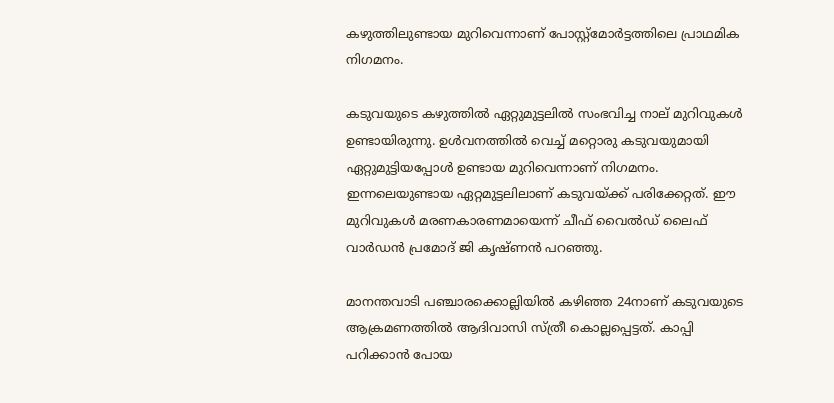കഴുത്തിലുണ്ടായ മുറിവെന്നാണ് പോസ്റ്റ്മോർട്ടത്തിലെ പ്രാഥമിക നിഗമനം.

കടുവയുടെ കഴുത്തിൽ ഏറ്റുമുട്ടലിൽ സംഭവിച്ച നാല് മുറിവുകൾ ഉണ്ടായിരുന്നു. ഉൾവനത്തിൽ വെച്ച് മറ്റൊരു കടുവയുമായി ഏറ്റുമുട്ടിയപ്പോൾ ഉണ്ടായ മുറിവെന്നാണ് നിഗമനം. ഇന്നലെയുണ്ടായ ഏറ്റമുട്ടലിലാണ് കടുവയ്ക്ക് പരിക്കേറ്റത്. ഈ മുറിവുകൾ മരണകാരണമായെന്ന് ചീഫ് വൈൽഡ് ലൈഫ് വാർഡൻ പ്രമോദ് ജി കൃഷ്ണൻ പറ‍ഞ്ഞു.

മാനന്തവാടി പഞ്ചാരക്കൊല്ലിയിൽ കഴിഞ്ഞ 24നാണ് കടുവയുടെ ആക്രമണത്തിൽ ആദിവാസി സ്ത്രീ കൊല്ലപ്പെട്ടത്. കാപ്പി പറിക്കാൻ പോയ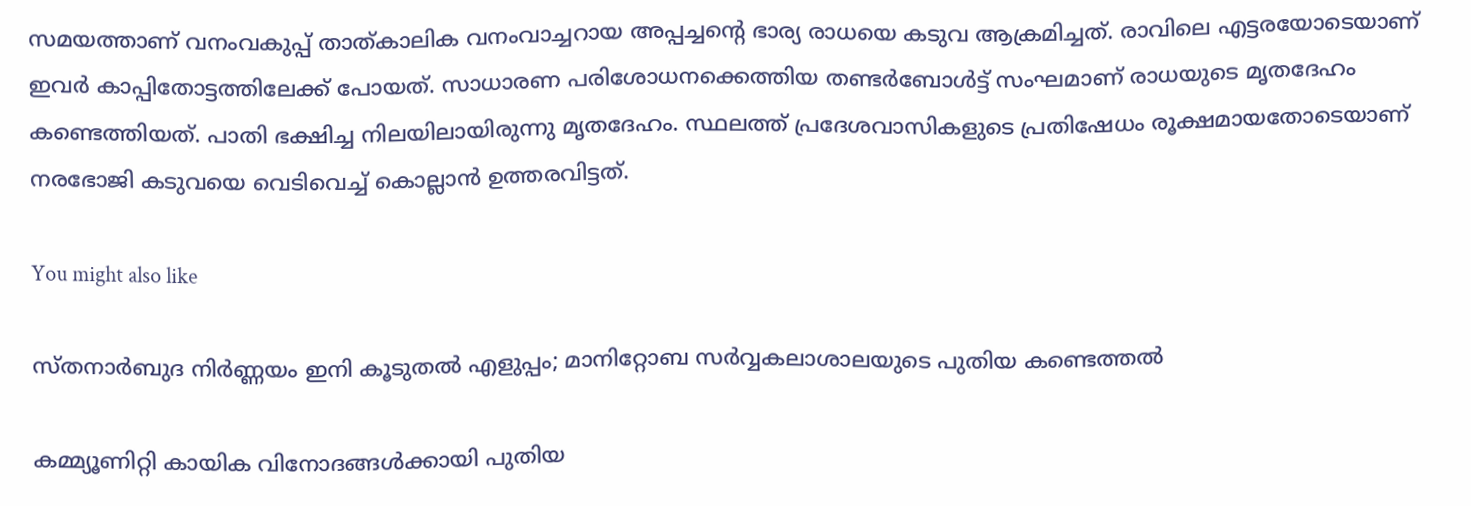സമയത്താണ് വനംവകുപ്പ് താത്കാലിക വനംവാച്ചറായ അപ്പച്ചന്റെ ഭാര്യ രാധയെ കടുവ ആക്രമിച്ചത്. രാവിലെ എട്ടരയോടെയാണ് ഇവർ കാപ്പിതോട്ടത്തിലേക്ക് പോയത്. സാധാരണ പരിശോധനക്കെത്തിയ തണ്ടർബോൾട്ട് സംഘമാണ് രാധയുടെ മൃതദേഹം കണ്ടെത്തിയത്. പാതി ഭക്ഷിച്ച നിലയിലായിരുന്നു മൃതദേഹം. സ്ഥലത്ത് പ്രദേശവാസികളുടെ പ്രതിഷേധം രൂക്ഷമായതോടെയാണ് നരഭോജി കടുവയെ വെടിവെച്ച് കൊല്ലാൻ ഉത്തരവിട്ടത്.

You might also like

സ്തനാർബുദ നിർണ്ണയം ഇനി കൂടുതൽ എളുപ്പം; മാനിറ്റോബ സർവ്വകലാശാലയുടെ പുതിയ കണ്ടെത്തൽ

കമ്മ്യൂണിറ്റി കായിക വിനോദങ്ങൾക്കായി പുതിയ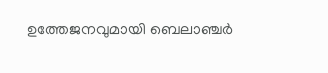ഉത്തേജനവുമായി ബെലാഞ്ചർ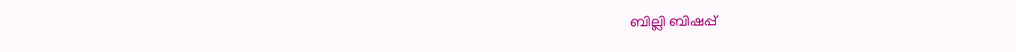ബില്ലി ബിഷപ്പ്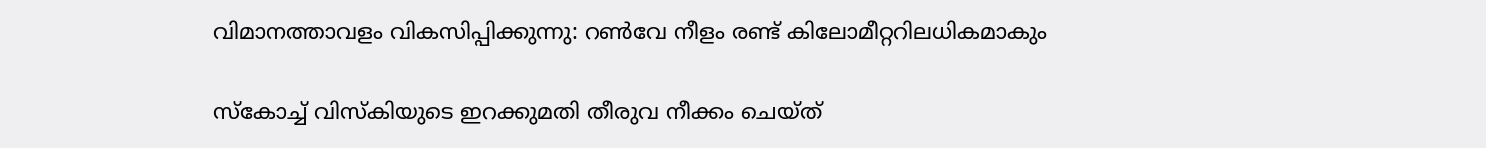വിമാനത്താവളം വികസിപ്പിക്കുന്നു: റൺവേ നീളം രണ്ട് കിലോമീറ്ററിലധികമാകും

സ്‌കോച്ച് വിസ്‌കിയുടെ ഇറക്കുമതി തീരുവ നീക്കം ചെയ്ത്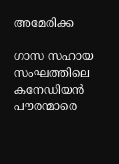അമേരിക്ക

ഗാസ സഹായ സംഘത്തിലെ കനേഡിയൻ പൗരന്മാരെ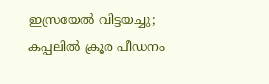ഇസ്രയേൽ വിട്ടയച്ചു; കപ്പലിൽ ക്രൂര പീഡനം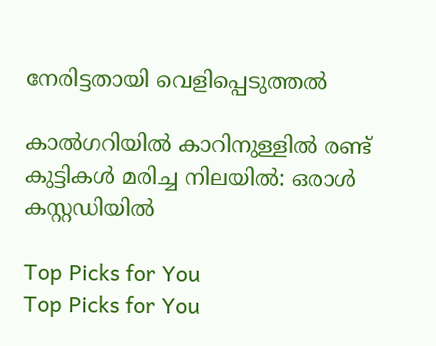നേരിട്ടതായി വെളിപ്പെടുത്തൽ

കാൽഗറിയിൽ കാറിനുള്ളിൽ രണ്ട് കുട്ടികൾ മരിച്ച നിലയിൽ: ഒരാൾ കസ്റ്റഡിയിൽ

Top Picks for You
Top Picks for You